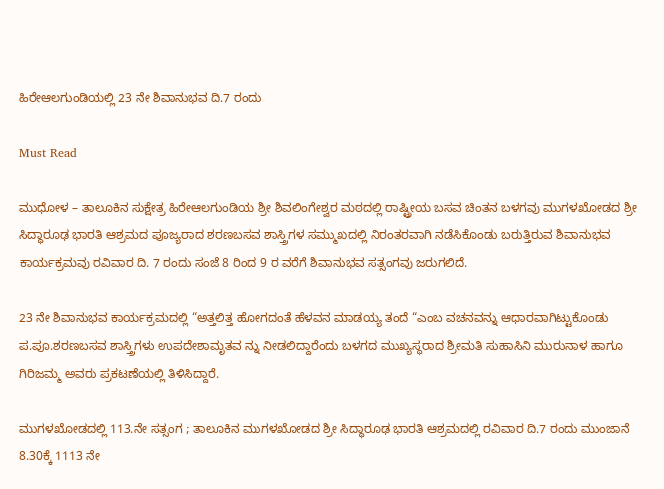ಹಿರೇಆಲಗುಂಡಿಯಲ್ಲಿ 23 ನೇ ಶಿವಾನುಭವ ದಿ.7 ರಂದು

Must Read

ಮುಧೋಳ – ತಾಲೂಕಿನ ಸುಕ್ಷೇತ್ರ ಹಿರೇಆಲಗುಂಡಿಯ ಶ್ರೀ ಶಿವಲಿಂಗೇಶ್ವರ ಮಠದಲ್ಲಿ ರಾಷ್ಟ್ರೀಯ ಬಸವ ಚಿಂತನ ಬಳಗವು ಮುಗಳಖೋಡದ ಶ್ರೀ ಸಿದ್ಧಾರೂಢ ಭಾರತಿ ಆಶ್ರಮದ ಪೂಜ್ಯರಾದ ಶರಣಬಸವ ಶಾಸ್ತ್ರಿಗಳ ಸಮ್ಮುಖದಲ್ಲಿ ನಿರಂತರವಾಗಿ ನಡೆಸಿಕೊಂಡು ಬರುತ್ತಿರುವ ಶಿವಾನುಭವ ಕಾರ್ಯಕ್ರಮವು ರವಿವಾರ ದಿ. 7 ರಂದು ಸಂಜೆ 8 ರಿಂದ 9 ರ ವರೆಗೆ ಶಿವಾನುಭವ ಸತ್ಸಂಗವು ಜರುಗಲಿದೆ.

23 ನೇ ಶಿವಾನುಭವ ಕಾರ್ಯಕ್ರಮದಲ್ಲಿ “ಅತ್ತಲಿತ್ತ ಹೋಗದಂತೆ ಹೆಳವನ ಮಾಡಯ್ಯ ತಂದೆ “ಎಂಬ ವಚನವನ್ನು ಆಧಾರವಾಗಿಟ್ಟುಕೊಂಡು ಪ.ಪೂ.ಶರಣಬಸವ ಶಾಸ್ತ್ರಿಗಳು ಉಪದೇಶಾಮೃತವ ನ್ನು ನೀಡಲಿದ್ದಾರೆಂದು ಬಳಗದ ಮುಖ್ಯಸ್ಥರಾದ ಶ್ರೀಮತಿ ಸುಹಾಸಿನಿ ಮುರುನಾಳ ಹಾಗೂ ಗಿರಿಜಮ್ಮ ಅವರು ಪ್ರಕಟಣೆಯಲ್ಲಿ ತಿಳಿಸಿದ್ದಾರೆ.

ಮುಗಳಖೋಡದಲ್ಲಿ 113.ನೇ ಸತ್ಸಂಗ ; ತಾಲೂಕಿನ ಮುಗಳಖೋಡದ ಶ್ರೀ ಸಿದ್ಧಾರೂಢ ಭಾರತಿ ಆಶ್ರಮದಲ್ಲಿ ರವಿವಾರ ದಿ.7 ರಂದು ಮುಂಜಾನೆ 8.30ಕ್ಕೆ 1113 ನೇ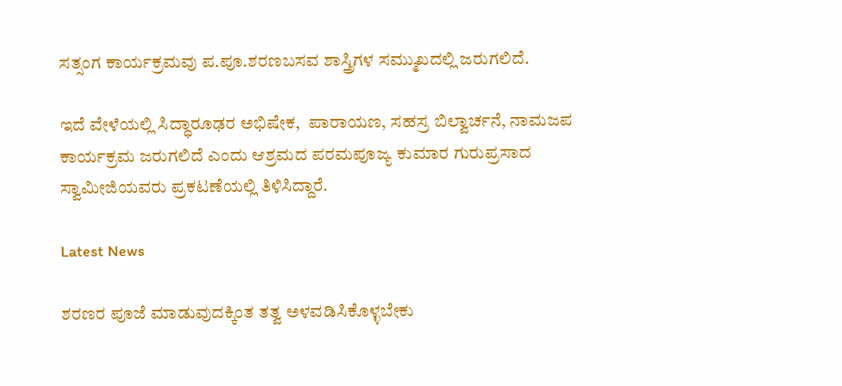ಸತ್ಸಂಗ ಕಾರ್ಯಕ್ರಮವು ಪ.ಪೂ.ಶರಣಬಸವ ಶಾಸ್ತ್ರಿಗಳ ಸಮ್ಮುಖದಲ್ಲಿ ಜರುಗಲಿದೆ.

ಇದೆ ವೇಳೆಯಲ್ಲಿ ಸಿದ್ಧಾರೂಢರ ಅಭಿಷೇಕ,  ಪಾರಾಯಣ, ಸಹಸ್ರ ಬಿಲ್ವಾರ್ಚನೆ, ನಾಮಜಪ ಕಾರ್ಯಕ್ರಮ ಜರುಗಲಿದೆ ಎಂದು ಆಶ್ರಮದ ಪರಮಪೂಜ್ಯ ಕುಮಾರ ಗುರುಪ್ರಸಾದ ಸ್ವಾಮೀಜಿಯವರು ಪ್ರಕಟಣೆಯಲ್ಲಿ ತಿಳಿಸಿದ್ದಾರೆ.

Latest News

ಶರಣರ ಪೂಜೆ ಮಾಡುವುದಕ್ಕಿಂತ ತತ್ವ ಅಳವಡಿಸಿಕೊಳ್ಳಬೇಕು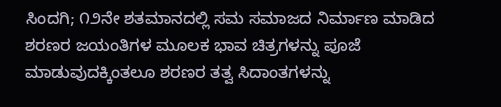ಸಿಂದಗಿ; ೧೨ನೇ ಶತಮಾನದಲ್ಲಿ ಸಮ ಸಮಾಜದ ನಿರ್ಮಾಣ ಮಾಡಿದ ಶರಣರ ಜಯಂತಿಗಳ ಮೂಲಕ ಭಾವ ಚಿತ್ರಗಳನ್ನು ಪೂಜೆ ಮಾಡುವುದಕ್ಕಿಂತಲೂ ಶರಣರ ತತ್ವ ಸಿದಾಂತಗಳನ್ನು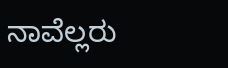ನಾವೆಲ್ಲರು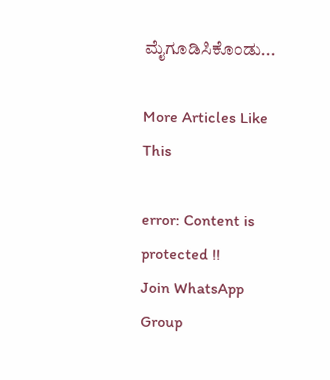ಮೈಗೂಡಿಸಿಕೊಂಡು...

More Articles Like This

error: Content is protected !!
Join WhatsApp Group